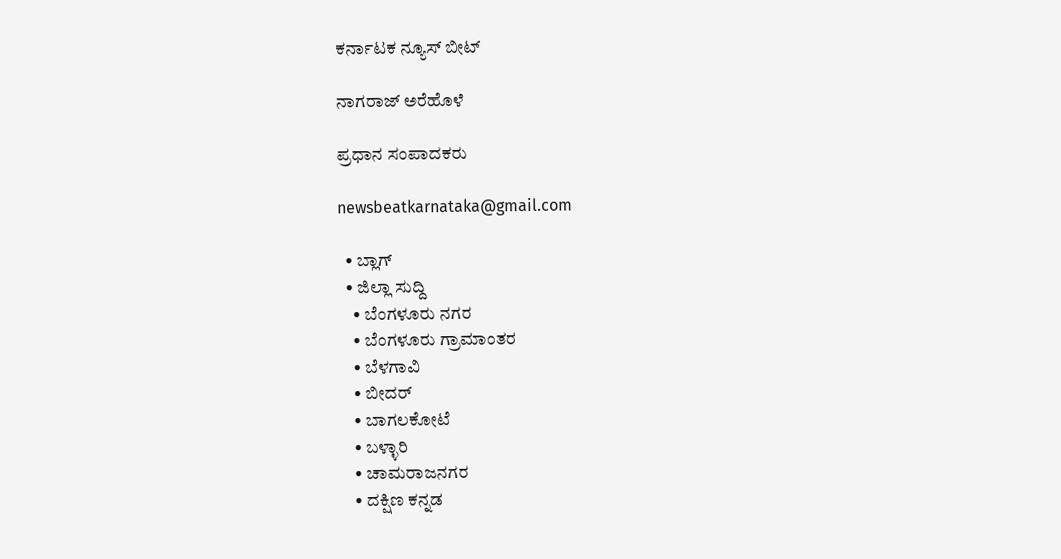ಕರ್ನಾಟಕ ನ್ಯೂಸ್ ಬೀಟ್

ನಾಗರಾಜ್ ಅರೆಹೊಳೆ

ಪ್ರಧಾನ ಸಂಪಾದಕರು

newsbeatkarnataka@gmail.com

  • ಬ್ಲಾಗ್
  • ಜಿಲ್ಲಾ ಸುದ್ದಿ
    • ಬೆಂಗಳೂರು ನಗರ
    • ಬೆಂಗಳೂರು ಗ್ರಾಮಾಂತರ
    • ಬೆಳಗಾವಿ
    • ಬೀದರ್
    • ಬಾಗಲಕೋಟೆ
    • ಬಳ್ಳಾರಿ
    • ಚಾಮರಾಜನಗರ
    • ದಕ್ಷಿಣ ಕನ್ನಡ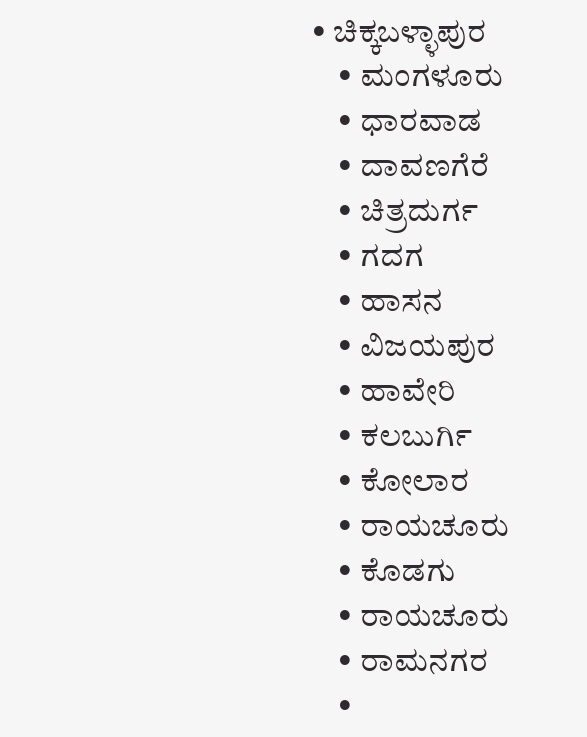• ಚಿಕ್ಕಬಳ್ಳಾಪುರ
    • ಮಂಗಳೂರು
    • ಧಾರವಾಡ
    • ದಾವಣಗೆರೆ
    • ಚಿತ್ರದುರ್ಗ
    • ಗದಗ
    • ಹಾಸನ
    • ವಿಜಯಪುರ
    • ಹಾವೇರಿ
    • ಕಲಬುರ್ಗಿ
    • ಕೋಲಾರ
    • ರಾಯಚೂರು
    • ಕೊಡಗು
    • ರಾಯಚೂರು
    • ರಾಮನಗರ
    •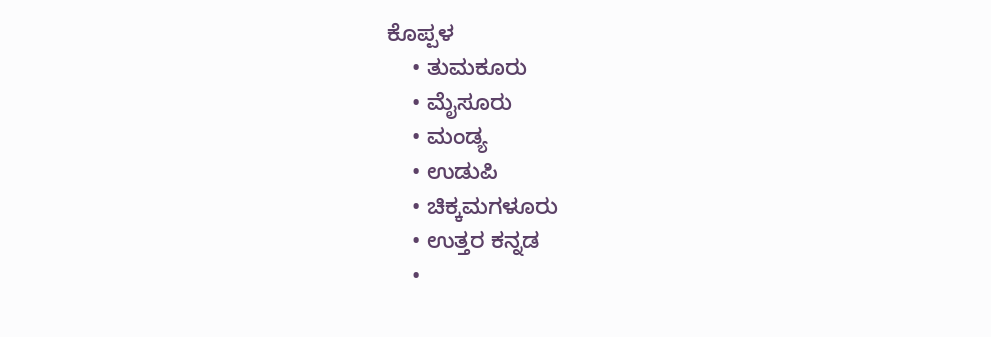ಕೊಪ್ಪಳ
    • ತುಮಕೂರು
    • ಮೈಸೂರು
    • ಮಂಡ್ಯ
    • ಉಡುಪಿ
    • ಚಿಕ್ಕಮಗಳೂರು
    • ಉತ್ತರ ಕನ್ನಡ
    •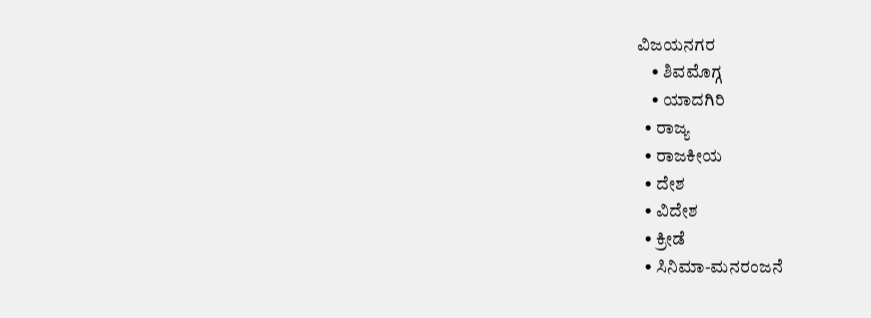ವಿಜಯನಗರ
    • ಶಿವಮೊಗ್ಗ
    • ಯಾದಗಿರಿ
  • ರಾಜ್ಯ
  • ರಾಜಕೀಯ
  • ದೇಶ
  • ವಿದೇಶ
  • ಕ್ರೀಡೆ
  • ಸಿನಿಮಾ-ಮನರಂಜನೆ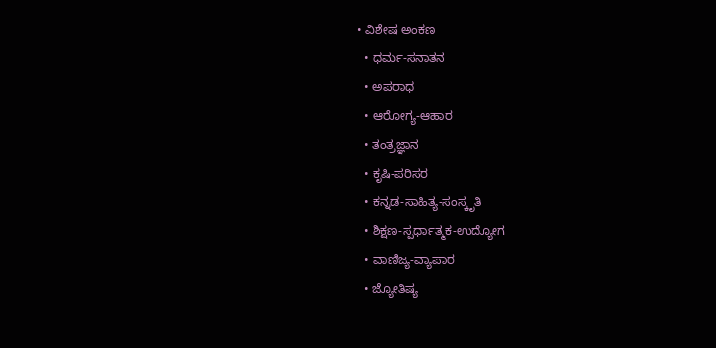• ವಿಶೇಷ ಅಂಕಣ
  • ಧರ್ಮ-ಸನಾತನ
  • ಅಪರಾಧ
  • ಆರೋಗ್ಯ-ಆಹಾರ
  • ತಂತ್ರಜ್ಞಾನ
  • ಕೃಷಿ-ಪರಿಸರ
  • ಕನ್ನಡ-ಸಾಹಿತ್ಯ-ಸಂಸ್ಕೃತಿ
  • ಶಿಕ್ಷಣ-ಸ್ಪರ್ಧಾತ್ಮಕ-ಉದ್ಯೋಗ
  • ವಾಣಿಜ್ಯ-ವ್ಯಾಪಾರ
  • ಜ್ಯೋತಿಷ್ಯ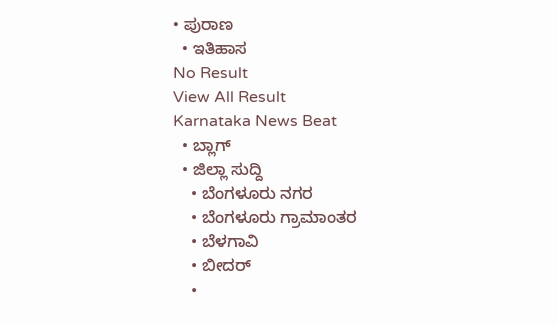• ಪುರಾಣ
  • ಇತಿಹಾಸ
No Result
View All Result
Karnataka News Beat
  • ಬ್ಲಾಗ್
  • ಜಿಲ್ಲಾ ಸುದ್ದಿ
    • ಬೆಂಗಳೂರು ನಗರ
    • ಬೆಂಗಳೂರು ಗ್ರಾಮಾಂತರ
    • ಬೆಳಗಾವಿ
    • ಬೀದರ್
    •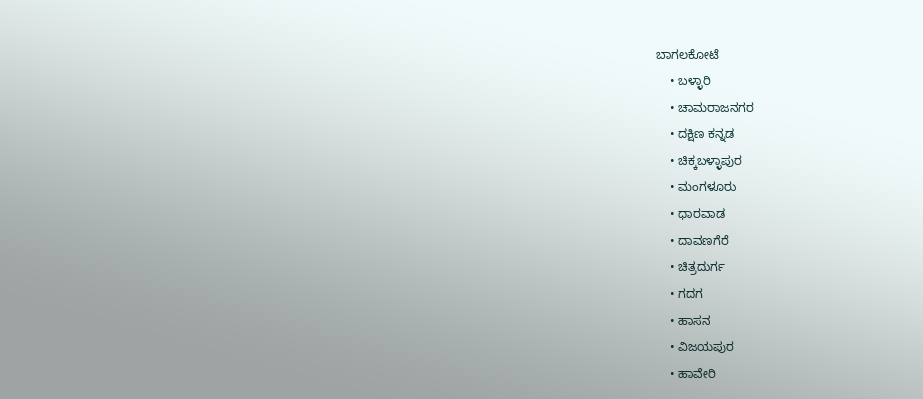ಬಾಗಲಕೋಟೆ
    • ಬಳ್ಳಾರಿ
    • ಚಾಮರಾಜನಗರ
    • ದಕ್ಷಿಣ ಕನ್ನಡ
    • ಚಿಕ್ಕಬಳ್ಳಾಪುರ
    • ಮಂಗಳೂರು
    • ಧಾರವಾಡ
    • ದಾವಣಗೆರೆ
    • ಚಿತ್ರದುರ್ಗ
    • ಗದಗ
    • ಹಾಸನ
    • ವಿಜಯಪುರ
    • ಹಾವೇರಿ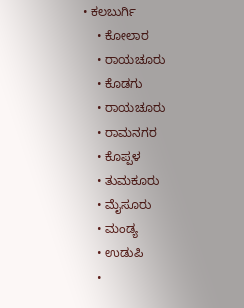• ಕಲಬುರ್ಗಿ
    • ಕೋಲಾರ
    • ರಾಯಚೂರು
    • ಕೊಡಗು
    • ರಾಯಚೂರು
    • ರಾಮನಗರ
    • ಕೊಪ್ಪಳ
    • ತುಮಕೂರು
    • ಮೈಸೂರು
    • ಮಂಡ್ಯ
    • ಉಡುಪಿ
    •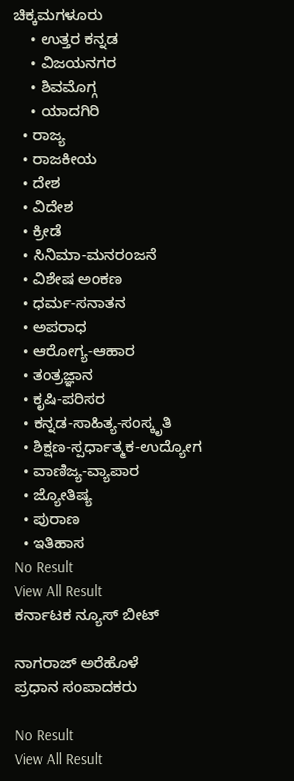ಚಿಕ್ಕಮಗಳೂರು
    • ಉತ್ತರ ಕನ್ನಡ
    • ವಿಜಯನಗರ
    • ಶಿವಮೊಗ್ಗ
    • ಯಾದಗಿರಿ
  • ರಾಜ್ಯ
  • ರಾಜಕೀಯ
  • ದೇಶ
  • ವಿದೇಶ
  • ಕ್ರೀಡೆ
  • ಸಿನಿಮಾ-ಮನರಂಜನೆ
  • ವಿಶೇಷ ಅಂಕಣ
  • ಧರ್ಮ-ಸನಾತನ
  • ಅಪರಾಧ
  • ಆರೋಗ್ಯ-ಆಹಾರ
  • ತಂತ್ರಜ್ಞಾನ
  • ಕೃಷಿ-ಪರಿಸರ
  • ಕನ್ನಡ-ಸಾಹಿತ್ಯ-ಸಂಸ್ಕೃತಿ
  • ಶಿಕ್ಷಣ-ಸ್ಪರ್ಧಾತ್ಮಕ-ಉದ್ಯೋಗ
  • ವಾಣಿಜ್ಯ-ವ್ಯಾಪಾರ
  • ಜ್ಯೋತಿಷ್ಯ
  • ಪುರಾಣ
  • ಇತಿಹಾಸ
No Result
View All Result
ಕರ್ನಾಟಕ ನ್ಯೂಸ್ ಬೀಟ್

ನಾಗರಾಜ್ ಅರೆಹೊಳೆ
ಪ್ರಧಾನ ಸಂಪಾದಕರು

No Result
View All Result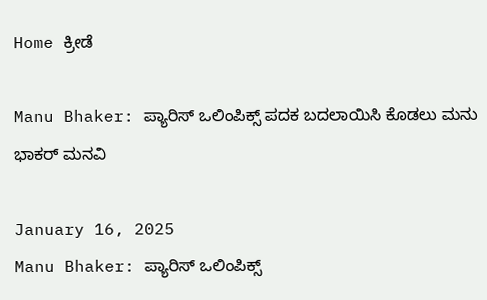Home ಕ್ರೀಡೆ

Manu Bhaker: ಪ್ಯಾರಿಸ್ ಒಲಿಂಪಿಕ್ಸ್ ಪದಕ ಬದಲಾಯಿಸಿ ಕೊಡಲು ಮನು ಭಾಕರ್‌ ಮನವಿ

January 16, 2025
Manu Bhaker: ಪ್ಯಾರಿಸ್ ಒಲಿಂಪಿಕ್ಸ್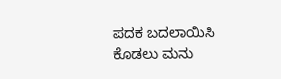ಪದಕ ಬದಲಾಯಿಸಿ ಕೊಡಲು ಮನು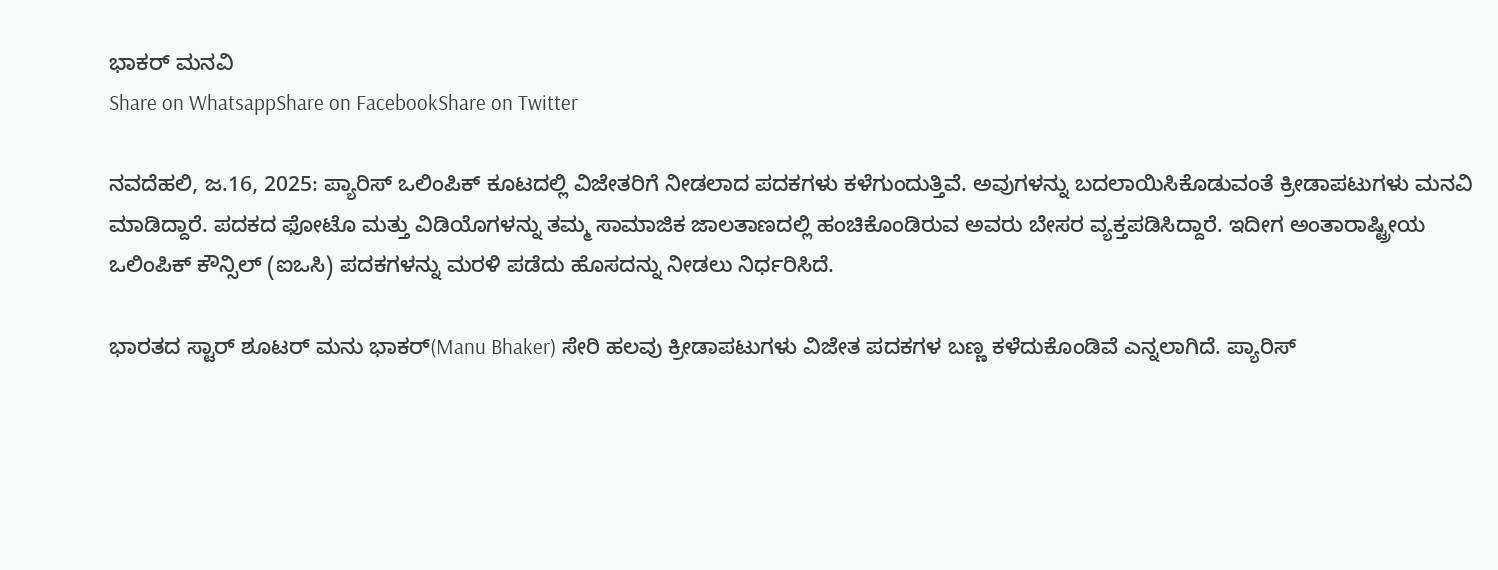ಭಾಕರ್‌ ಮನವಿ
Share on WhatsappShare on FacebookShare on Twitter

ನವದೆಹಲಿ, ಜ.16, 2025: ಪ್ಯಾರಿಸ್ ಒಲಿಂಪಿಕ್ ಕೂಟದಲ್ಲಿ ವಿಜೇತರಿಗೆ ನೀಡಲಾದ ಪದಕಗಳು ಕಳೆಗುಂದುತ್ತಿವೆ. ಅವುಗಳನ್ನು ಬದಲಾಯಿಸಿಕೊಡುವಂತೆ ಕ್ರೀಡಾಪಟುಗಳು ಮನವಿ ಮಾಡಿದ್ದಾರೆ. ಪದಕದ ಫೋಟೊ ಮತ್ತು ವಿಡಿಯೊಗಳನ್ನು ತಮ್ಮ ಸಾಮಾಜಿಕ ಜಾಲತಾಣದಲ್ಲಿ ಹಂಚಿಕೊಂಡಿರುವ ಅವರು ಬೇಸರ ವ್ಯಕ್ತಪಡಿಸಿದ್ದಾರೆ. ಇದೀಗ ಅಂತಾರಾಷ್ಟ್ರೀಯ ಒಲಿಂ‍ಪಿಕ್ ಕೌನ್ಸಿಲ್ (ಐಒಸಿ) ಪದಕಗಳನ್ನು ಮರಳಿ ಪಡೆದು ಹೊಸದನ್ನು ನೀಡಲು ನಿರ್ಧರಿಸಿದೆ.

ಭಾರತದ ಸ್ಟಾರ್ ಶೂಟರ್ ಮನು ಭಾಕರ್(Manu Bhaker) ಸೇರಿ ಹಲವು ಕ್ರೀಡಾಪಟುಗಳು ವಿಜೇತ ಪದಕಗಳ ಬಣ್ಣ ಕಳೆದುಕೊಂಡಿವೆ ಎನ್ನಲಾಗಿದೆ. ಪ್ಯಾರಿಸ್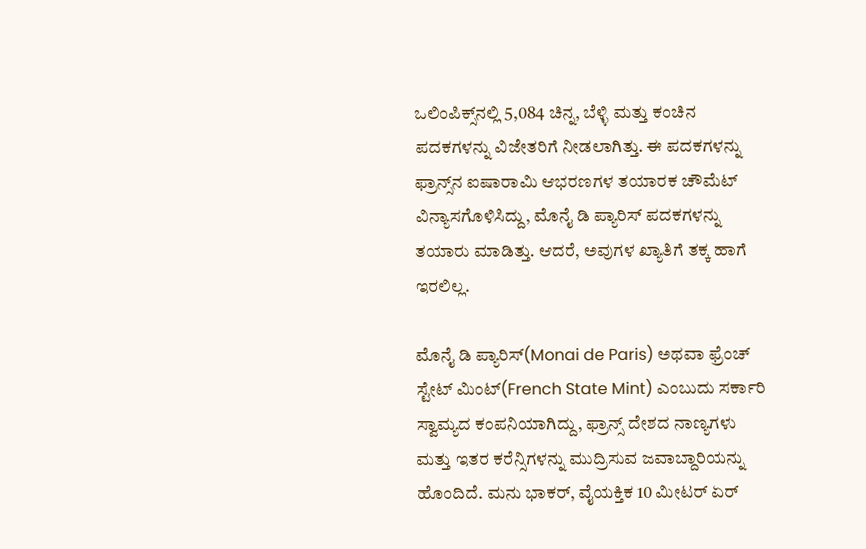ಒಲಿಂಪಿಕ್ಸ್‌ನಲ್ಲಿ 5,084 ಚಿನ್ನ, ಬೆಳ್ಳಿ ಮತ್ತು ಕಂಚಿನ ಪದಕಗಳನ್ನು ವಿಜೇತರಿಗೆ ನೀಡಲಾಗಿತ್ತು. ಈ ಪದಕಗಳನ್ನು ಫ್ರಾನ್ಸ್‌ನ ಐಷಾರಾಮಿ ಆಭರಣಗಳ ತಯಾರಕ ಚೌಮೆಟ್ ವಿನ್ಯಾಸಗೊಳಿಸಿದ್ದು, ಮೊನೈ ಡಿ ಪ್ಯಾರಿಸ್ ಪದಕಗಳನ್ನು ತಯಾರು ಮಾಡಿತ್ತು. ಆದರೆ, ಅವುಗಳ ಖ್ಯಾತಿಗೆ ತಕ್ಕ ಹಾಗೆ ಇರಲಿಲ್ಲ.

ಮೊನೈ ಡಿ ಪ್ಯಾರಿಸ್(Monai de Paris) ಅಥವಾ ಫ್ರೆಂಚ್ ಸ್ಟೇಟ್ ಮಿಂಟ್(French State Mint) ಎಂಬುದು ಸರ್ಕಾರಿ ಸ್ವಾಮ್ಯದ ಕಂಪನಿಯಾಗಿದ್ದು, ಫ್ರಾನ್ಸ್ ದೇಶದ ನಾಣ್ಯಗಳು ಮತ್ತು ಇತರ ಕರೆನ್ಸಿಗಳನ್ನು ಮುದ್ರಿಸುವ ಜವಾಬ್ದಾರಿಯನ್ನು ಹೊಂದಿದೆ. ಮನು ಭಾಕರ್, ವೈಯಕ್ತಿಕ 10 ಮೀಟರ್ ಏರ್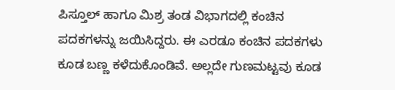ಪಿಸ್ತೂಲ್ ಹಾಗೂ ಮಿಶ್ರ ತಂಡ ವಿಭಾಗದಲ್ಲಿ ಕಂಚಿನ ಪದಕಗಳನ್ನು ಜಯಿಸಿದ್ದರು. ಈ ಎರಡೂ ಕಂಚಿನ ಪದಕಗಳು ಕೂಡ ಬಣ್ಣ ಕಳೆದುಕೊಂಡಿವೆ. ಅಲ್ಲದೇ ಗುಣಮಟ್ಟವು ಕೂಡ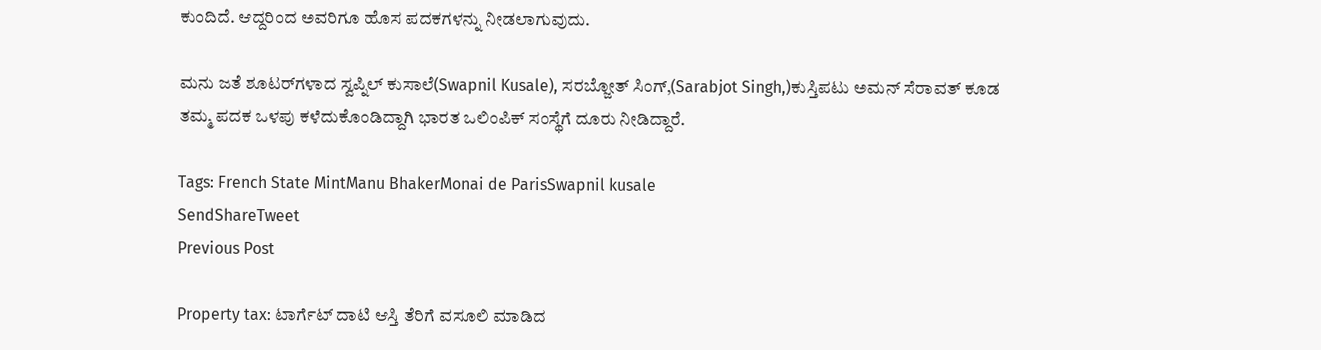ಕುಂದಿದೆ. ಆದ್ದರಿಂದ ಅವರಿಗೂ ಹೊಸ ಪದಕಗಳನ್ನು ನೀಡಲಾಗುವುದು.

ಮನು ಜತೆ ಶೂಟರ್‌ಗಳಾದ ಸ್ವಪ್ನಿಲ್‌ ಕುಸಾಲೆ(Swapnil Kusale), ಸರಬ್ಜೋತ್‌ ಸಿಂಗ್‌,(Sarabjot Singh,)ಕುಸ್ತಿಪಟು ಅಮನ್‌ ಸೆರಾವತ್‌ ಕೂಡ ತಮ್ಮ ಪದಕ ಒಳಪು ಕಳೆದುಕೊಂಡಿದ್ದಾಗಿ ಭಾರತ ಒಲಿಂಪಿಕ್‌ ಸಂಸ್ಥೆಗೆ ದೂರು ನೀಡಿದ್ದಾರೆ.

Tags: French State MintManu BhakerMonai de ParisSwapnil kusale
SendShareTweet
Previous Post

Property tax: ಟಾರ್ಗೆಟ್ ದಾಟಿ ಆಸ್ತಿ ತೆರಿಗೆ ವಸೂಲಿ ಮಾಡಿದ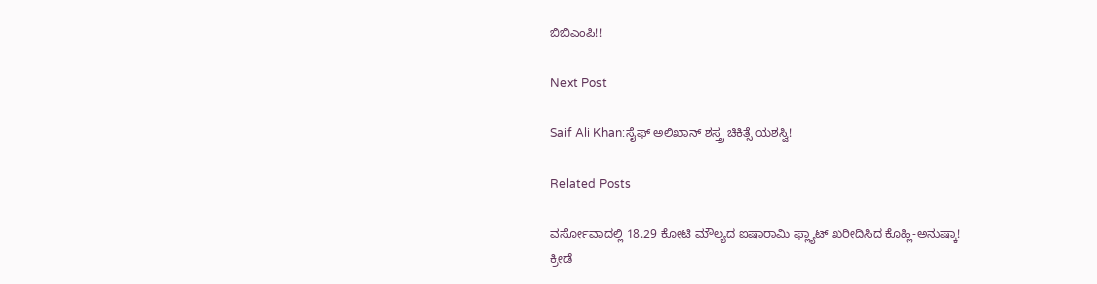ಬಿಬಿಎಂಪಿ!!

Next Post

Saif Ali Khan:ಸೈಫ್ ಅಲಿಖಾನ್ ಶಸ್ತ್ರ ಚಿಕಿತ್ಸೆ ಯಶಸ್ವಿ!

Related Posts

ವರ್ಸೋವಾದಲ್ಲಿ 18.29 ಕೋಟಿ ಮೌಲ್ಯದ ಐಷಾರಾಮಿ ಫ್ಲ್ಯಾಟ್ ಖರೀದಿಸಿದ ಕೊಹ್ಲಿ-ಅನುಷ್ಕಾ!
ಕ್ರೀಡೆ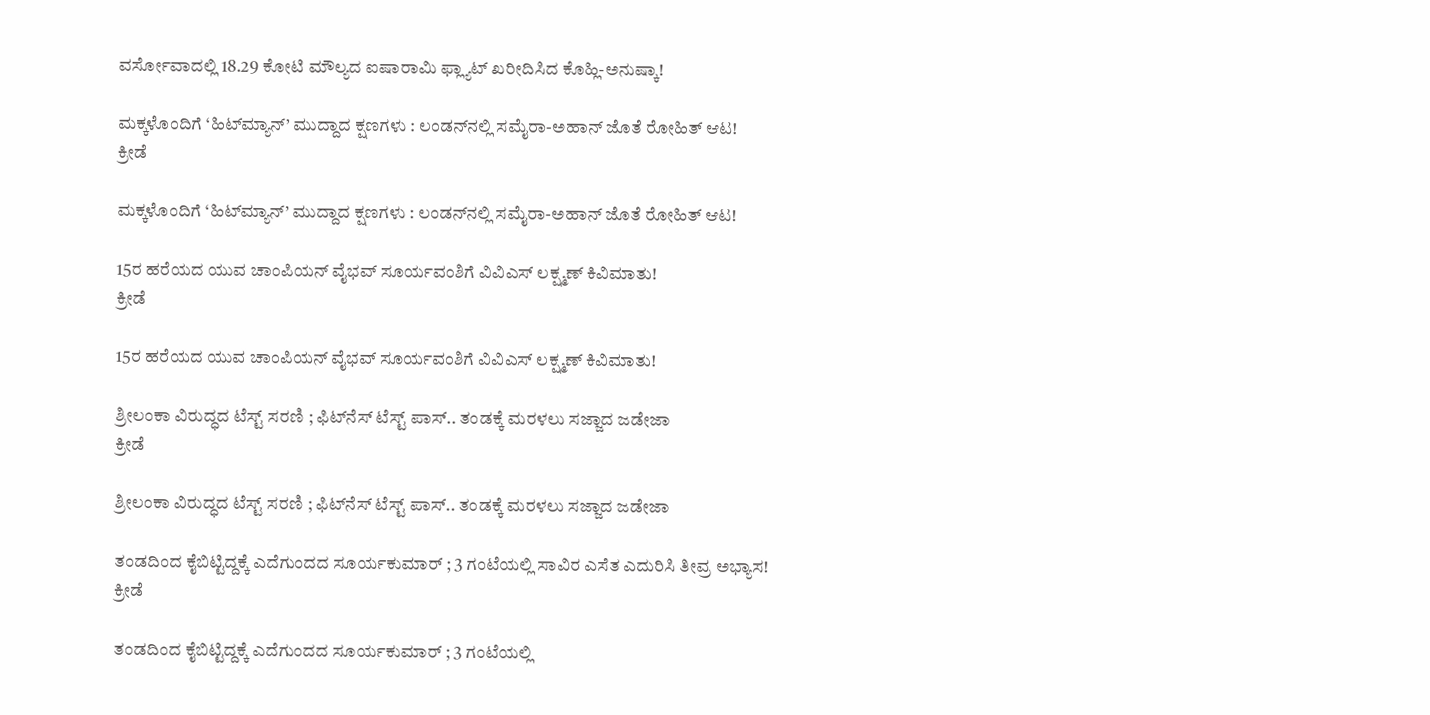ವರ್ಸೋವಾದಲ್ಲಿ 18.29 ಕೋಟಿ ಮೌಲ್ಯದ ಐಷಾರಾಮಿ ಫ್ಲ್ಯಾಟ್ ಖರೀದಿಸಿದ ಕೊಹ್ಲಿ-ಅನುಷ್ಕಾ!

ಮಕ್ಕಳೊಂದಿಗೆ ‘ಹಿಟ್‌ಮ್ಯಾನ್’ ಮುದ್ದಾದ ಕ್ಷಣಗಳು : ಲಂಡನ್‌ನಲ್ಲಿ ಸಮೈರಾ-ಅಹಾನ್ ಜೊತೆ ರೋಹಿತ್ ಆಟ!
ಕ್ರೀಡೆ

ಮಕ್ಕಳೊಂದಿಗೆ ‘ಹಿಟ್‌ಮ್ಯಾನ್’ ಮುದ್ದಾದ ಕ್ಷಣಗಳು : ಲಂಡನ್‌ನಲ್ಲಿ ಸಮೈರಾ-ಅಹಾನ್ ಜೊತೆ ರೋಹಿತ್ ಆಟ!

15ರ ಹರೆಯದ ಯುವ ಚಾಂಪಿಯನ್ ವೈಭವ್ ಸೂರ್ಯವಂಶಿಗೆ ವಿವಿಎಸ್ ಲಕ್ಷ್ಮಣ್ ಕಿವಿಮಾತು!
ಕ್ರೀಡೆ

15ರ ಹರೆಯದ ಯುವ ಚಾಂಪಿಯನ್ ವೈಭವ್ ಸೂರ್ಯವಂಶಿಗೆ ವಿವಿಎಸ್ ಲಕ್ಷ್ಮಣ್ ಕಿವಿಮಾತು!

ಶ್ರೀಲಂಕಾ ವಿರುದ್ಧದ ಟೆಸ್ಟ್ ಸರಣಿ ; ಫಿಟ್‌ನೆಸ್ ಟೆಸ್ಟ್ ಪಾಸ್.. ತಂಡಕ್ಕೆ ಮರಳಲು ಸಜ್ಜಾದ ಜಡೇಜಾ
ಕ್ರೀಡೆ

ಶ್ರೀಲಂಕಾ ವಿರುದ್ಧದ ಟೆಸ್ಟ್ ಸರಣಿ ; ಫಿಟ್‌ನೆಸ್ ಟೆಸ್ಟ್ ಪಾಸ್.. ತಂಡಕ್ಕೆ ಮರಳಲು ಸಜ್ಜಾದ ಜಡೇಜಾ

ತಂಡದಿಂದ ಕೈಬಿಟ್ಟಿದ್ದಕ್ಕೆ ಎದೆಗುಂದದ ಸೂರ್ಯಕುಮಾರ್ ; 3 ಗಂಟೆಯಲ್ಲಿ ಸಾವಿರ ಎಸೆತ ಎದುರಿಸಿ ತೀವ್ರ ಅಭ್ಯಾಸ!
ಕ್ರೀಡೆ

ತಂಡದಿಂದ ಕೈಬಿಟ್ಟಿದ್ದಕ್ಕೆ ಎದೆಗುಂದದ ಸೂರ್ಯಕುಮಾರ್ ; 3 ಗಂಟೆಯಲ್ಲಿ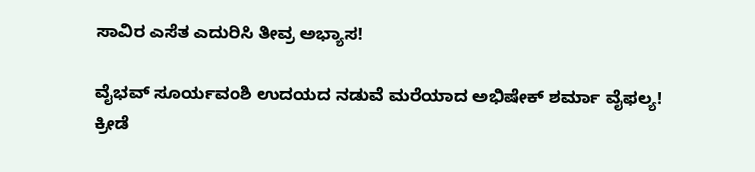ಸಾವಿರ ಎಸೆತ ಎದುರಿಸಿ ತೀವ್ರ ಅಭ್ಯಾಸ!

ವೈಭವ್ ಸೂರ್ಯವಂಶಿ ಉದಯದ ನಡುವೆ ಮರೆಯಾದ ಅಭಿಷೇಕ್ ಶರ್ಮಾ ವೈಫಲ್ಯ!
ಕ್ರೀಡೆ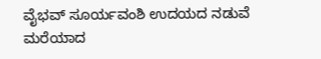ವೈಭವ್ ಸೂರ್ಯವಂಶಿ ಉದಯದ ನಡುವೆ ಮರೆಯಾದ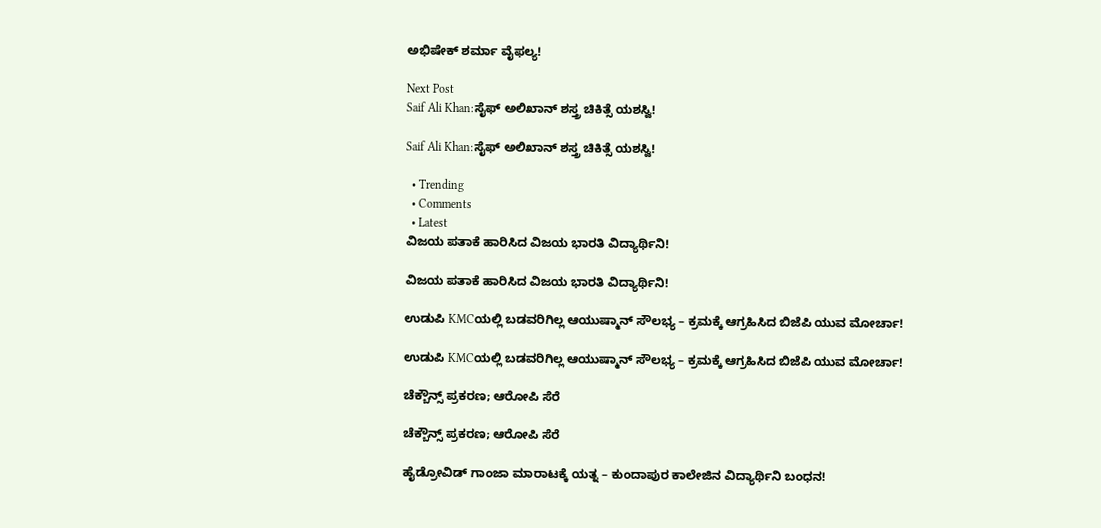ಅಭಿಷೇಕ್ ಶರ್ಮಾ ವೈಫಲ್ಯ!

Next Post
Saif Ali Khan:ಸೈಫ್ ಅಲಿಖಾನ್ ಶಸ್ತ್ರ ಚಿಕಿತ್ಸೆ ಯಶಸ್ವಿ!

Saif Ali Khan:ಸೈಫ್ ಅಲಿಖಾನ್ ಶಸ್ತ್ರ ಚಿಕಿತ್ಸೆ ಯಶಸ್ವಿ!

  • Trending
  • Comments
  • Latest
ವಿಜಯ ಪತಾಕೆ ಹಾರಿಸಿದ ವಿಜಯ ಭಾರತಿ ವಿದ್ಯಾರ್ಥಿನಿ!

ವಿಜಯ ಪತಾಕೆ ಹಾರಿಸಿದ ವಿಜಯ ಭಾರತಿ ವಿದ್ಯಾರ್ಥಿನಿ!

ಉಡುಪಿ KMCಯಲ್ಲಿ ಬಡವರಿಗಿಲ್ಲ ಆಯುಷ್ಮಾನ್ ಸೌಲಭ್ಯ – ಕ್ರಮಕ್ಕೆ ಆಗ್ರಹಿಸಿದ ಬಿಜೆಪಿ ಯುವ ಮೋರ್ಚಾ!

ಉಡುಪಿ KMCಯಲ್ಲಿ ಬಡವರಿಗಿಲ್ಲ ಆಯುಷ್ಮಾನ್ ಸೌಲಭ್ಯ – ಕ್ರಮಕ್ಕೆ ಆಗ್ರಹಿಸಿದ ಬಿಜೆಪಿ ಯುವ ಮೋರ್ಚಾ!

ಚೆಕ್ಬೌನ್ಸ್ ಪ್ರಕರಣ; ಆರೋಪಿ ಸೆರೆ

ಚೆಕ್ಬೌನ್ಸ್ ಪ್ರಕರಣ; ಆರೋಪಿ ಸೆರೆ

ಹೈಡ್ರೋವಿಡ್ ಗಾಂಜಾ ಮಾರಾಟಕ್ಕೆ ಯತ್ನ – ಕುಂದಾಪುರ ಕಾಲೇಜಿನ ವಿದ್ಯಾರ್ಥಿನಿ ಬಂಧನ!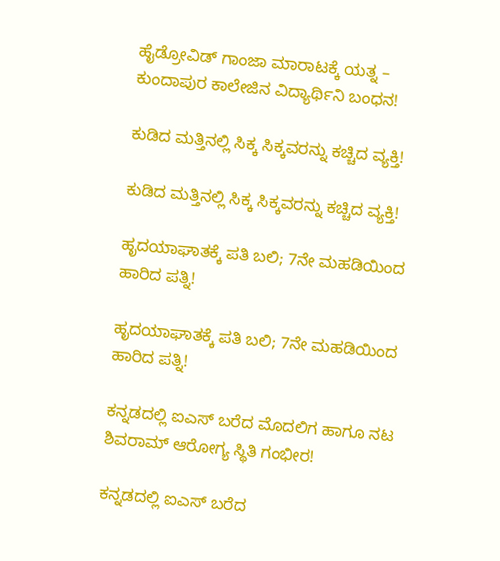ಹೈಡ್ರೋವಿಡ್ ಗಾಂಜಾ ಮಾರಾಟಕ್ಕೆ ಯತ್ನ – ಕುಂದಾಪುರ ಕಾಲೇಜಿನ ವಿದ್ಯಾರ್ಥಿನಿ ಬಂಧನ!

ಕುಡಿದ ಮತ್ತಿನಲ್ಲಿ ಸಿಕ್ಕ ಸಿಕ್ಕವರನ್ನು ಕಚ್ಚಿದ ವ್ಯಕ್ತಿ!

ಕುಡಿದ ಮತ್ತಿನಲ್ಲಿ ಸಿಕ್ಕ ಸಿಕ್ಕವರನ್ನು ಕಚ್ಚಿದ ವ್ಯಕ್ತಿ!

ಹೃದಯಾಘಾತಕ್ಕೆ ಪತಿ ಬಲಿ; 7ನೇ ಮಹಡಿಯಿಂದ ಹಾರಿದ ಪತ್ನಿ!

ಹೃದಯಾಘಾತಕ್ಕೆ ಪತಿ ಬಲಿ; 7ನೇ ಮಹಡಿಯಿಂದ ಹಾರಿದ ಪತ್ನಿ!

ಕನ್ನಡದಲ್ಲಿ ಐಎಸ್ ಬರೆದ ಮೊದಲಿಗ ಹಾಗೂ ನಟ ಶಿವರಾಮ್ ಆರೋಗ್ಯ ಸ್ಥಿತಿ ಗಂಭೀರ!

ಕನ್ನಡದಲ್ಲಿ ಐಎಸ್ ಬರೆದ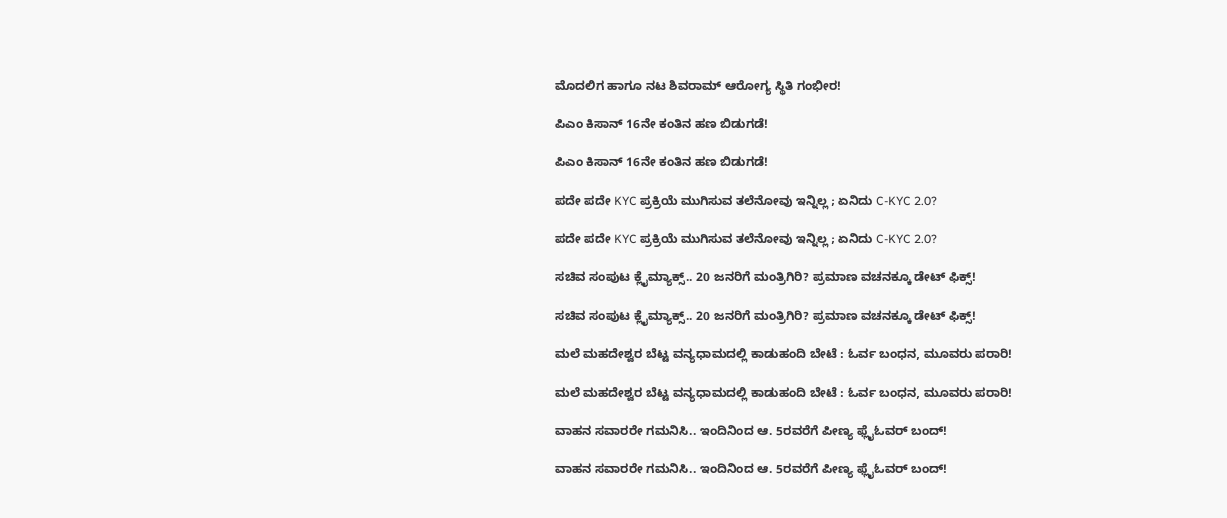ಮೊದಲಿಗ ಹಾಗೂ ನಟ ಶಿವರಾಮ್ ಆರೋಗ್ಯ ಸ್ಥಿತಿ ಗಂಭೀರ!

ಪಿಎಂ ಕಿಸಾನ್ 16ನೇ ಕಂತಿನ ಹಣ ಬಿಡುಗಡೆ!

ಪಿಎಂ ಕಿಸಾನ್ 16ನೇ ಕಂತಿನ ಹಣ ಬಿಡುಗಡೆ!

ಪದೇ ಪದೇ KYC ಪ್ರಕ್ರಿಯೆ ಮುಗಿಸುವ ತಲೆನೋವು ಇನ್ನಿಲ್ಲ ; ಏನಿದು C-KYC 2.0?

ಪದೇ ಪದೇ KYC ಪ್ರಕ್ರಿಯೆ ಮುಗಿಸುವ ತಲೆನೋವು ಇನ್ನಿಲ್ಲ ; ಏನಿದು C-KYC 2.0?

ಸಚಿವ ಸಂಪುಟ ಕ್ಲೈಮ್ಯಾಕ್ಸ್.. 20 ಜನರಿಗೆ ಮಂತ್ರಿಗಿರಿ? ಪ್ರಮಾಣ ವಚನಕ್ಕೂ ಡೇಟ್ ಫಿಕ್ಸ್!

ಸಚಿವ ಸಂಪುಟ ಕ್ಲೈಮ್ಯಾಕ್ಸ್.. 20 ಜನರಿಗೆ ಮಂತ್ರಿಗಿರಿ? ಪ್ರಮಾಣ ವಚನಕ್ಕೂ ಡೇಟ್ ಫಿಕ್ಸ್!

ಮಲೆ ಮಹದೇಶ್ವರ ಬೆಟ್ಟ ವನ್ಯಧಾಮದಲ್ಲಿ ಕಾಡುಹಂದಿ ಬೇಟೆ : ಓರ್ವ ಬಂಧನ, ಮೂವರು ಪರಾರಿ!

ಮಲೆ ಮಹದೇಶ್ವರ ಬೆಟ್ಟ ವನ್ಯಧಾಮದಲ್ಲಿ ಕಾಡುಹಂದಿ ಬೇಟೆ : ಓರ್ವ ಬಂಧನ, ಮೂವರು ಪರಾರಿ!

ವಾಹನ ಸವಾರರೇ ಗಮನಿಸಿ.. ಇಂದಿನಿಂದ ಆ. 5ರವರೆಗೆ ಪೀಣ್ಯ ಫ್ಲೈಓವರ್‌ ಬಂದ್!

ವಾಹನ ಸವಾರರೇ ಗಮನಿಸಿ.. ಇಂದಿನಿಂದ ಆ. 5ರವರೆಗೆ ಪೀಣ್ಯ ಫ್ಲೈಓವರ್‌ ಬಂದ್!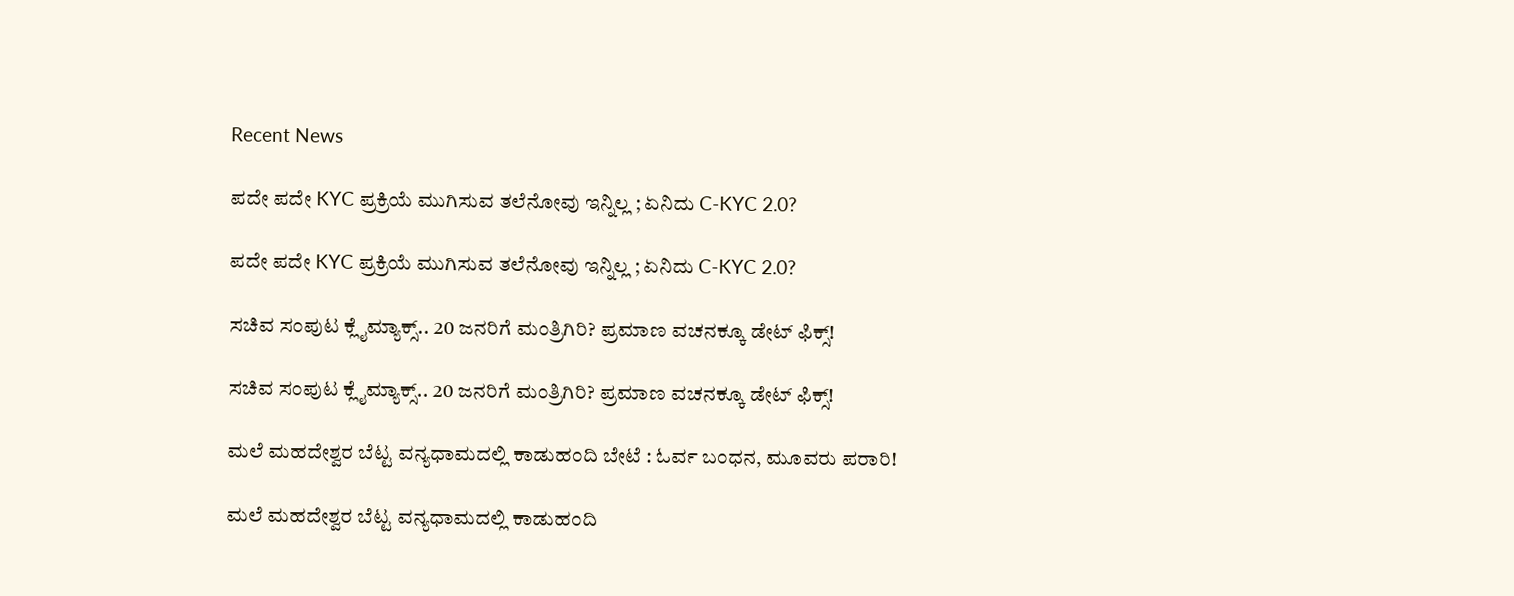Recent News

ಪದೇ ಪದೇ KYC ಪ್ರಕ್ರಿಯೆ ಮುಗಿಸುವ ತಲೆನೋವು ಇನ್ನಿಲ್ಲ ; ಏನಿದು C-KYC 2.0?

ಪದೇ ಪದೇ KYC ಪ್ರಕ್ರಿಯೆ ಮುಗಿಸುವ ತಲೆನೋವು ಇನ್ನಿಲ್ಲ ; ಏನಿದು C-KYC 2.0?

ಸಚಿವ ಸಂಪುಟ ಕ್ಲೈಮ್ಯಾಕ್ಸ್.. 20 ಜನರಿಗೆ ಮಂತ್ರಿಗಿರಿ? ಪ್ರಮಾಣ ವಚನಕ್ಕೂ ಡೇಟ್ ಫಿಕ್ಸ್!

ಸಚಿವ ಸಂಪುಟ ಕ್ಲೈಮ್ಯಾಕ್ಸ್.. 20 ಜನರಿಗೆ ಮಂತ್ರಿಗಿರಿ? ಪ್ರಮಾಣ ವಚನಕ್ಕೂ ಡೇಟ್ ಫಿಕ್ಸ್!

ಮಲೆ ಮಹದೇಶ್ವರ ಬೆಟ್ಟ ವನ್ಯಧಾಮದಲ್ಲಿ ಕಾಡುಹಂದಿ ಬೇಟೆ : ಓರ್ವ ಬಂಧನ, ಮೂವರು ಪರಾರಿ!

ಮಲೆ ಮಹದೇಶ್ವರ ಬೆಟ್ಟ ವನ್ಯಧಾಮದಲ್ಲಿ ಕಾಡುಹಂದಿ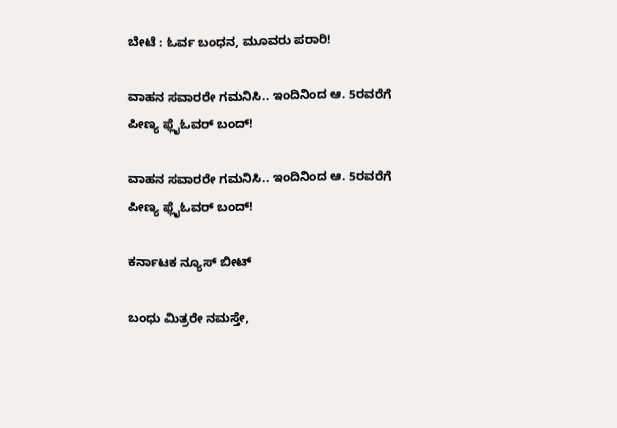ಬೇಟೆ : ಓರ್ವ ಬಂಧನ, ಮೂವರು ಪರಾರಿ!

ವಾಹನ ಸವಾರರೇ ಗಮನಿಸಿ.. ಇಂದಿನಿಂದ ಆ. 5ರವರೆಗೆ ಪೀಣ್ಯ ಫ್ಲೈಓವರ್‌ ಬಂದ್!

ವಾಹನ ಸವಾರರೇ ಗಮನಿಸಿ.. ಇಂದಿನಿಂದ ಆ. 5ರವರೆಗೆ ಪೀಣ್ಯ ಫ್ಲೈಓವರ್‌ ಬಂದ್!

ಕರ್ನಾಟಕ ನ್ಯೂಸ್ ಬೀಟ್

ಬಂಧು ಮಿತ್ರರೇ ನಮಸ್ತೇ,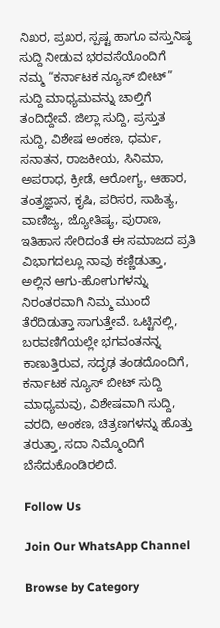ನಿಖರ, ಪ್ರಖರ, ಸ್ಪಷ್ಟ ಹಾಗೂ ವಸ್ತುನಿಷ್ಠ ಸುದ್ದಿ ನೀಡುವ ಭರವಸೆಯೊಂದಿಗೆ ನಮ್ಮ “ಕರ್ನಾಟಕ ನ್ಯೂಸ್ ಬೀಟ್” ಸುದ್ದಿ ಮಾಧ್ಯಮವನ್ನು ಚಾಲ್ತಿಗೆ ತಂದಿದ್ದೇವೆ. ಜಿಲ್ಲಾ ಸುದ್ದಿ, ಪ್ರಸ್ತುತ ಸುದ್ದಿ, ವಿಶೇಷ ಅಂಕಣ, ಧರ್ಮ, ಸನಾತನ, ರಾಜಕೀಯ, ಸಿನಿಮಾ, ಅಪರಾಧ, ಕ್ರೀಡೆ, ಆರೋಗ್ಯ, ಆಹಾರ, ತಂತ್ರಜ್ಞಾನ, ಕೃಷಿ, ಪರಿಸರ, ಸಾಹಿತ್ಯ, ವಾಣಿಜ್ಯ, ಜ್ಯೋತಿಷ್ಯ, ಪುರಾಣ, ಇತಿಹಾಸ ಸೇರಿದಂತೆ ಈ ಸಮಾಜದ ಪ್ರತಿ ವಿಭಾಗದಲ್ಲೂ ನಾವು ಕಣ್ಣಿಡುತ್ತಾ, ಅಲ್ಲಿನ ಆಗು-ಹೋಗುಗಳನ್ನು ನಿರಂತರವಾಗಿ ನಿಮ್ಮ ಮುಂದೆ ತೆರೆದಿಡುತ್ತಾ ಸಾಗುತ್ತೇವೆ. ಒಟ್ಟಿನಲ್ಲಿ, ಬರವಣಿಗೆಯಲ್ಲೇ ಭಗವಂತನನ್ನ ಕಾಣುತ್ತಿರುವ, ಸದೃಢ ತಂಡದೊಂದಿಗೆ, ಕರ್ನಾಟಕ ನ್ಯೂಸ್ ಬೀಟ್ ಸುದ್ದಿ ಮಾಧ್ಯಮವು, ವಿಶೇಷವಾಗಿ ಸುದ್ದಿ, ವರದಿ, ಅಂಕಣ, ಚಿತ್ರಣಗಳನ್ನು ಹೊತ್ತು ತರುತ್ತಾ, ಸದಾ ನಿಮ್ಮೊಂದಿಗೆ ಬೆಸೆದುಕೊಂಡಿರಲಿದೆ.

Follow Us

Join Our WhatsApp Channel

Browse by Category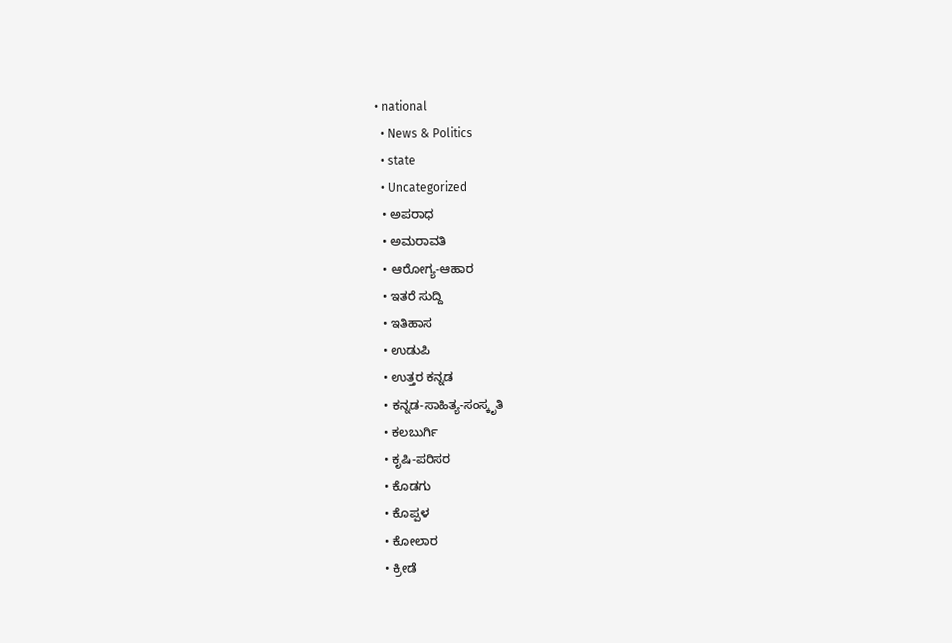• national
  • News & Politics
  • state
  • Uncategorized
  • ಅಪರಾಧ
  • ಅಮರಾವತಿ
  • ಆರೋಗ್ಯ-ಆಹಾರ
  • ಇತರೆ ಸುದ್ದಿ
  • ಇತಿಹಾಸ
  • ಉಡುಪಿ
  • ಉತ್ತರ ಕನ್ನಡ
  • ಕನ್ನಡ-ಸಾಹಿತ್ಯ-ಸಂಸ್ಕೃತಿ
  • ಕಲಬುರ್ಗಿ
  • ಕೃಷಿ-ಪರಿಸರ
  • ಕೊಡಗು
  • ಕೊಪ್ಪಳ
  • ಕೋಲಾರ
  • ಕ್ರೀಡೆ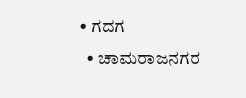• ಗದಗ
  • ಚಾಮರಾಜನಗರ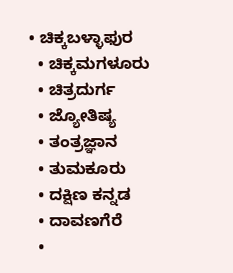• ಚಿಕ್ಕಬಳ್ಳಾಫುರ
  • ಚಿಕ್ಕಮಗಳೂರು
  • ಚಿತ್ರದುರ್ಗ
  • ಜ್ಯೋತಿಷ್ಯ
  • ತಂತ್ರಜ್ಞಾನ
  • ತುಮಕೂರು
  • ದಕ್ಷಿಣ ಕನ್ನಡ
  • ದಾವಣಗೆರೆ
  •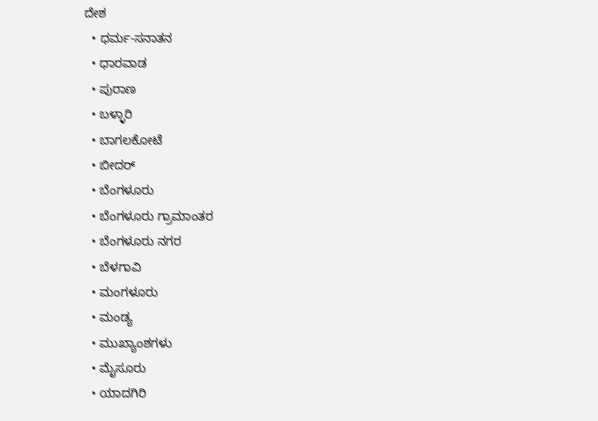ದೇಶ
  • ಧರ್ಮ-ಸನಾತನ
  • ಧಾರವಾಡ
  • ಪುರಾಣ
  • ಬಳ್ಳಾರಿ
  • ಬಾಗಲಕೋಟೆ
  • ಬೀದರ್
  • ಬೆಂಗಳೂರು
  • ಬೆಂಗಳೂರು ಗ್ರಾಮಾಂತರ
  • ಬೆಂಗಳೂರು ನಗರ
  • ಬೆಳಗಾವಿ
  • ಮಂಗಳೂರು
  • ಮಂಡ್ಯ
  • ಮುಖ್ಯಾಂಶಗಳು
  • ಮೈಸೂರು
  • ಯಾದಗಿರಿ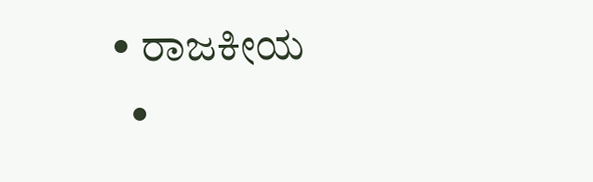• ರಾಜಕೀಯ
  •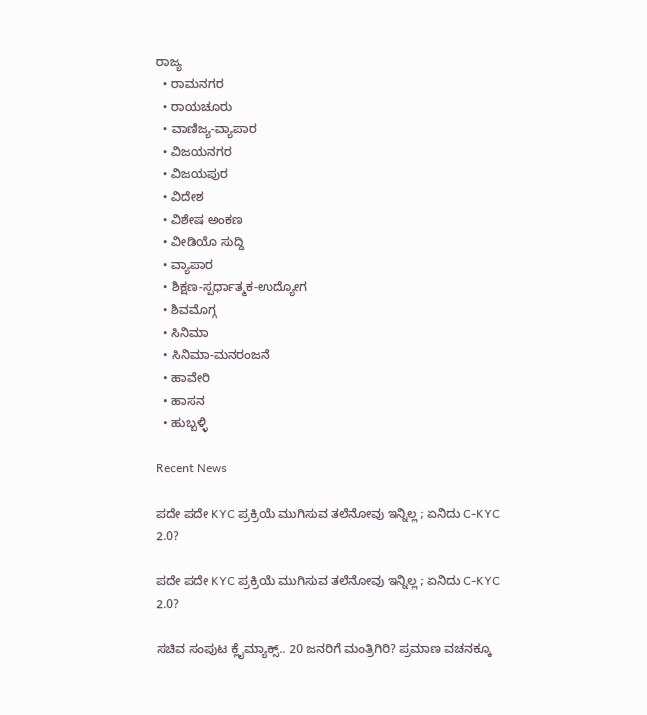ರಾಜ್ಯ
  • ರಾಮನಗರ
  • ರಾಯಚೂರು
  • ವಾಣಿಜ್ಯ-ವ್ಯಾಪಾರ
  • ವಿಜಯನಗರ
  • ವಿಜಯಪುರ
  • ವಿದೇಶ
  • ವಿಶೇಷ ಅಂಕಣ
  • ವೀಡಿಯೊ ಸುದ್ದಿ
  • ವ್ಯಾಪಾರ
  • ಶಿಕ್ಷಣ-ಸ್ಪರ್ಧಾತ್ಮಕ-ಉದ್ಯೋಗ
  • ಶಿವಮೊಗ್ಗ
  • ಸಿನಿಮಾ
  • ಸಿನಿಮಾ-ಮನರಂಜನೆ
  • ಹಾವೇರಿ
  • ಹಾಸನ
  • ಹುಬ್ಬಳ್ಳಿ

Recent News

ಪದೇ ಪದೇ KYC ಪ್ರಕ್ರಿಯೆ ಮುಗಿಸುವ ತಲೆನೋವು ಇನ್ನಿಲ್ಲ ; ಏನಿದು C-KYC 2.0?

ಪದೇ ಪದೇ KYC ಪ್ರಕ್ರಿಯೆ ಮುಗಿಸುವ ತಲೆನೋವು ಇನ್ನಿಲ್ಲ ; ಏನಿದು C-KYC 2.0?

ಸಚಿವ ಸಂಪುಟ ಕ್ಲೈಮ್ಯಾಕ್ಸ್.. 20 ಜನರಿಗೆ ಮಂತ್ರಿಗಿರಿ? ಪ್ರಮಾಣ ವಚನಕ್ಕೂ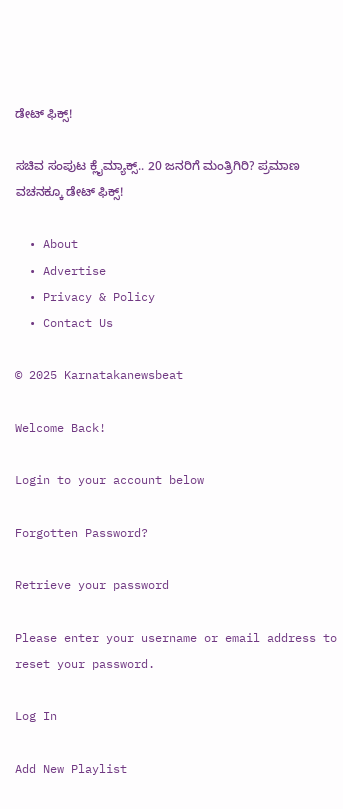ಡೇಟ್ ಫಿಕ್ಸ್!

ಸಚಿವ ಸಂಪುಟ ಕ್ಲೈಮ್ಯಾಕ್ಸ್.. 20 ಜನರಿಗೆ ಮಂತ್ರಿಗಿರಿ? ಪ್ರಮಾಣ ವಚನಕ್ಕೂ ಡೇಟ್ ಫಿಕ್ಸ್!

  • About
  • Advertise
  • Privacy & Policy
  • Contact Us

© 2025 Karnatakanewsbeat

Welcome Back!

Login to your account below

Forgotten Password?

Retrieve your password

Please enter your username or email address to reset your password.

Log In

Add New Playlist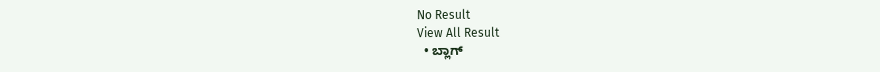No Result
View All Result
  • ಬ್ಲಾಗ್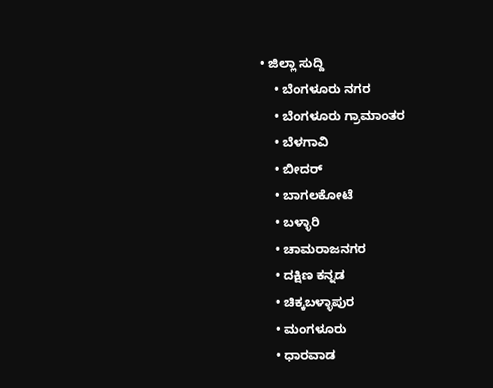• ಜಿಲ್ಲಾ ಸುದ್ದಿ
    • ಬೆಂಗಳೂರು ನಗರ
    • ಬೆಂಗಳೂರು ಗ್ರಾಮಾಂತರ
    • ಬೆಳಗಾವಿ
    • ಬೀದರ್
    • ಬಾಗಲಕೋಟೆ
    • ಬಳ್ಳಾರಿ
    • ಚಾಮರಾಜನಗರ
    • ದಕ್ಷಿಣ ಕನ್ನಡ
    • ಚಿಕ್ಕಬಳ್ಳಾಪುರ
    • ಮಂಗಳೂರು
    • ಧಾರವಾಡ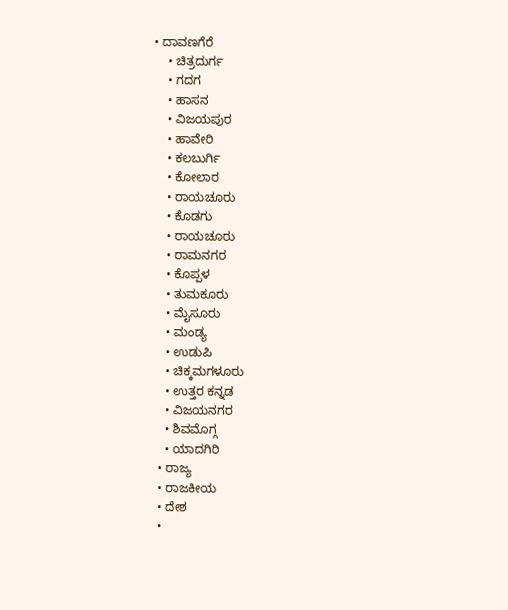• ದಾವಣಗೆರೆ
    • ಚಿತ್ರದುರ್ಗ
    • ಗದಗ
    • ಹಾಸನ
    • ವಿಜಯಪುರ
    • ಹಾವೇರಿ
    • ಕಲಬುರ್ಗಿ
    • ಕೋಲಾರ
    • ರಾಯಚೂರು
    • ಕೊಡಗು
    • ರಾಯಚೂರು
    • ರಾಮನಗರ
    • ಕೊಪ್ಪಳ
    • ತುಮಕೂರು
    • ಮೈಸೂರು
    • ಮಂಡ್ಯ
    • ಉಡುಪಿ
    • ಚಿಕ್ಕಮಗಳೂರು
    • ಉತ್ತರ ಕನ್ನಡ
    • ವಿಜಯನಗರ
    • ಶಿವಮೊಗ್ಗ
    • ಯಾದಗಿರಿ
  • ರಾಜ್ಯ
  • ರಾಜಕೀಯ
  • ದೇಶ
  •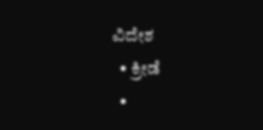ವಿದೇಶ
  • ಕ್ರೀಡೆ
  •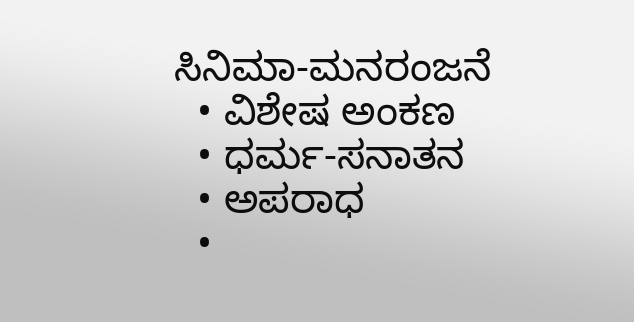ಸಿನಿಮಾ-ಮನರಂಜನೆ
  • ವಿಶೇಷ ಅಂಕಣ
  • ಧರ್ಮ-ಸನಾತನ
  • ಅಪರಾಧ
  •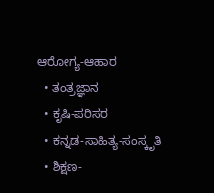ಆರೋಗ್ಯ-ಆಹಾರ
  • ತಂತ್ರಜ್ಞಾನ
  • ಕೃಷಿ-ಪರಿಸರ
  • ಕನ್ನಡ-ಸಾಹಿತ್ಯ-ಸಂಸ್ಕೃತಿ
  • ಶಿಕ್ಷಣ-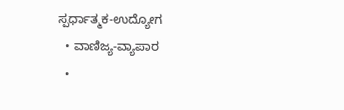ಸ್ಪರ್ಧಾತ್ಮಕ-ಉದ್ಯೋಗ
  • ವಾಣಿಜ್ಯ-ವ್ಯಾಪಾರ
  •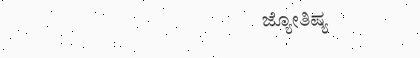ಜ್ಯೋತಿಷ್ಯ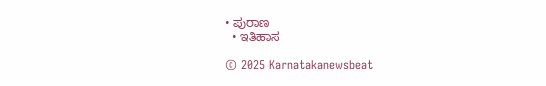• ಪುರಾಣ
  • ಇತಿಹಾಸ

© 2025 Karnatakanewsbeat